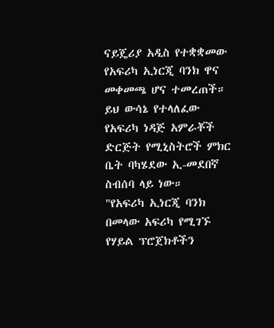ናይጄሪያ አዲስ የተቋቋመው የአፍሪካ ኢነርጂ ባንክ ዋና መቀመጫ ሆና ተመረጠች።
ይህ ውሳኔ የተላለፈው የአፍሪካ ነዳጅ አምራቾች ድርጅት የሚኒስትሮች ምክር ቤት ባካሄደው ኢ-መደበኛ ስብሰባ ላይ ነው።
"የአፍሪካ ኢነርጂ ባንክ በመላው አፍሪካ የሚገኙ የሃይል ፕሮጀክቶችን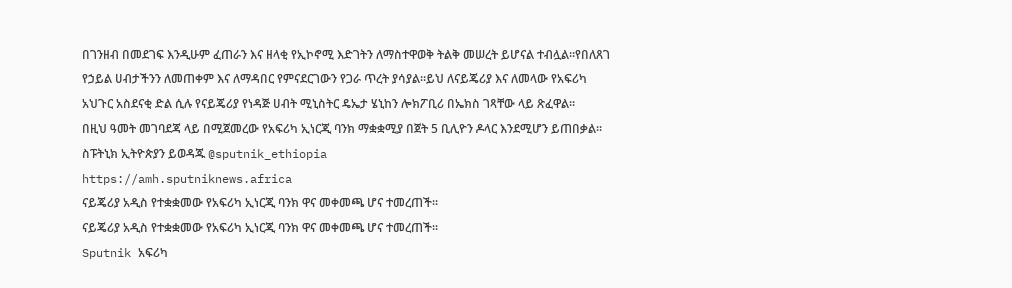በገንዘብ በመደገፍ እንዲሁም ፈጠራን እና ዘላቂ የኢኮኖሚ እድገትን ለማስተዋወቅ ትልቅ መሠረት ይሆናል ተብሏል።የበለጸገ የኃይል ሀብታችንን ለመጠቀም እና ለማዳበር የምናደርገውን የጋራ ጥረት ያሳያል።ይህ ለናይጄሪያ እና ለመላው የአፍሪካ አህጉር አስደናቂ ድል ሲሉ የናይጄሪያ የነዳጅ ሀብት ሚኒስትር ዴኤታ ሄኒከን ሎክፖቢሪ በኤክስ ገጻቸው ላይ ጽፈዋል።
በዚህ ዓመት መገባደጃ ላይ በሚጀመረው የአፍሪካ ኢነርጂ ባንክ ማቋቋሚያ በጀት 5 ቢሊዮን ዶላር እንደሚሆን ይጠበቃል።
ስፑትኒክ ኢትዮጵያን ይወዳጁ @sputnik_ethiopia
https://amh.sputniknews.africa
ናይጄሪያ አዲስ የተቋቋመው የአፍሪካ ኢነርጂ ባንክ ዋና መቀመጫ ሆና ተመረጠች።
ናይጄሪያ አዲስ የተቋቋመው የአፍሪካ ኢነርጂ ባንክ ዋና መቀመጫ ሆና ተመረጠች።
Sputnik አፍሪካ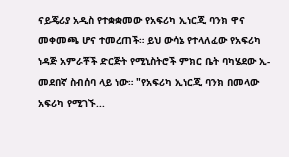ናይጄሪያ አዲስ የተቋቋመው የአፍሪካ ኢነርጂ ባንክ ዋና መቀመጫ ሆና ተመረጠች። ይህ ውሳኔ የተላለፈው የአፍሪካ ነዳጅ አምራቾች ድርጅት የሚኒስትሮች ምክር ቤት ባካሄደው ኢ-መደበኛ ስብሰባ ላይ ነው። "የአፍሪካ ኢነርጂ ባንክ በመላው አፍሪካ የሚገኙ...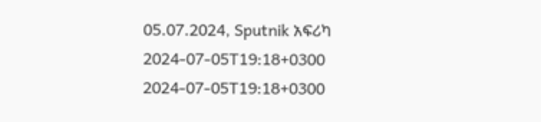05.07.2024, Sputnik አፍሪካ
2024-07-05T19:18+0300
2024-07-05T19:18+0300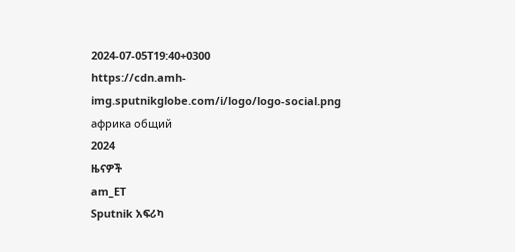2024-07-05T19:40+0300
https://cdn.amh-img.sputnikglobe.com/i/logo/logo-social.png
африка общий
2024
ዜናዎች
am_ET
Sputnik አፍሪካ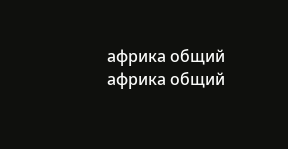африка общий
африка общий